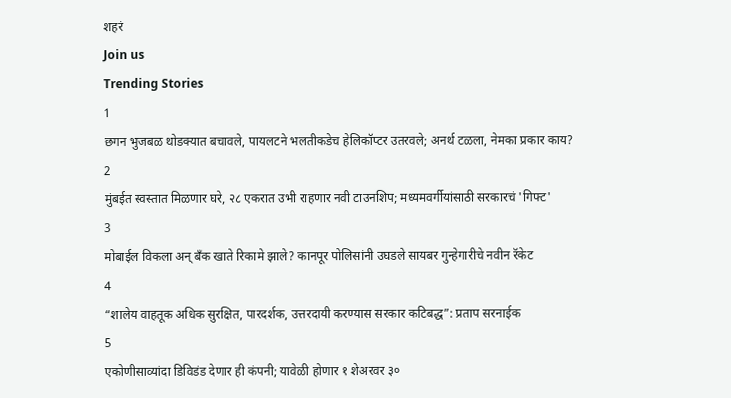शहरं
Join us
Trending Stories
1
छगन भुजबळ थोडक्यात बचावले, पायलटने भलतीकडेच हेलिकॉप्टर उतरवले; अनर्थ टळला, नेमका प्रकार काय?
2
मुंबईत स्वस्तात मिळणार घरे, २८ एकरात उभी राहणार नवी टाउनशिप; मध्यमवर्गीयांसाठी सरकारचं 'गिफ्ट'
3
मोबाईल विकला अन् बँक खाते रिकामे झाले? कानपूर पोलिसांनी उघडले सायबर गुन्हेगारीचे नवीन रॅकेट
4
“शालेय वाहतूक अधिक सुरक्षित, पारदर्शक, उत्तरदायी करण्यास सरकार कटिबद्ध”: प्रताप सरनाईक
5
एकोणीसाव्यांदा डिविडंड देणार ही कंपनी; यावेळी होणार १ शेअरवर ३०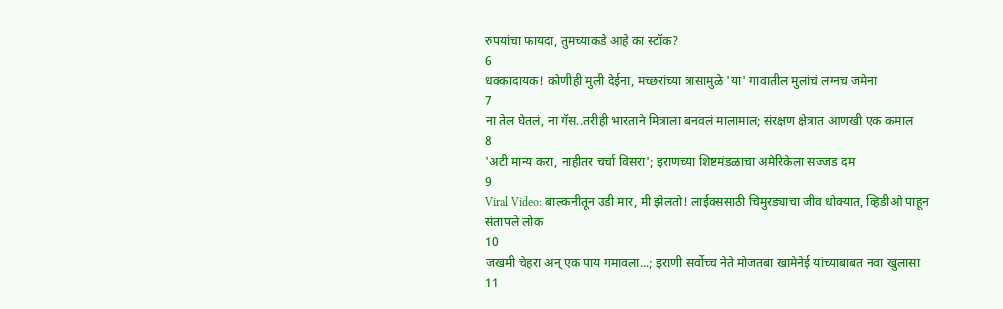रुपयांचा फायदा, तुमच्याकडे आहे का स्टॉक?
6
धक्कादायक! कोणीही मुली देईना, मच्छरांच्या त्रासामुळे 'या' गावातील मुलांचं लग्नच जमेना
7
ना तेल घेतलं, ना गॅस..तरीही भारताने मित्राला बनवलं मालामाल; संरक्षण क्षेत्रात आणखी एक कमाल
8
'अटी मान्य करा, नाहीतर चर्चा विसरा'; इराणच्या शिष्टमंडळाचा अमेरिकेला सज्जड दम
9
Viral Video: बाल्कनीतून उडी मार, मी झेलतो! लाईक्ससाठी चिमुरड्याचा जीव धोक्यात, व्हिडीओ पाहून संतापले लोक
10
जखमी चेहरा अन् एक पाय गमावला...; इराणी सर्वोच्च नेते मोजतबा खामेनेई यांच्याबाबत नवा खुलासा
11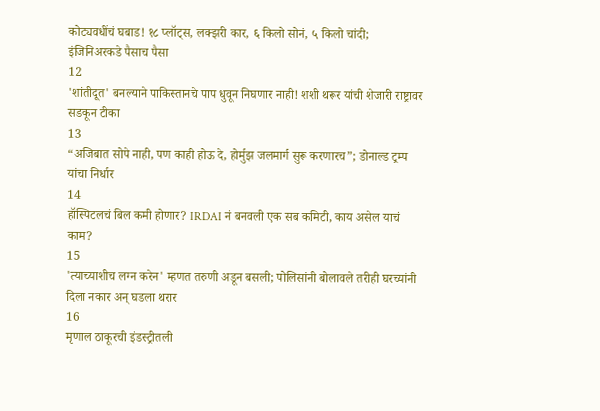कोट्यवधींचं घबाड! १८ प्लॉट्स, लक्झरी कार, ६ किलो सोनं, ५ किलो चांदी; इंजिनिअरकडे पैसाच पैसा
12
'शांतीदूत' बनल्याने पाकिस्तानचे पाप धुवून निघणार नाही! शशी थरूर यांची शेजारी राष्ट्रावर सडकून टीका
13
“अजिबात सोपे नाही, पण काही होऊ दे, होर्मुझ जलमार्ग सुरू करणारच”; डोनाल्ड ट्रम्प यांचा निर्धार
14
हॉस्पिटलचं बिल कमी होणार? IRDAI नं बनवली एक सब कमिटी, काय असेल याचं काम?
15
'त्याच्याशीच लग्न करेन' म्हणत तरुणी अडून बसली; पोलिसांनी बोलावले तरीही घरच्यांनी दिला नकार अन् घडला थरार
16
मृणाल ठाकूरची इंडस्ट्रीतली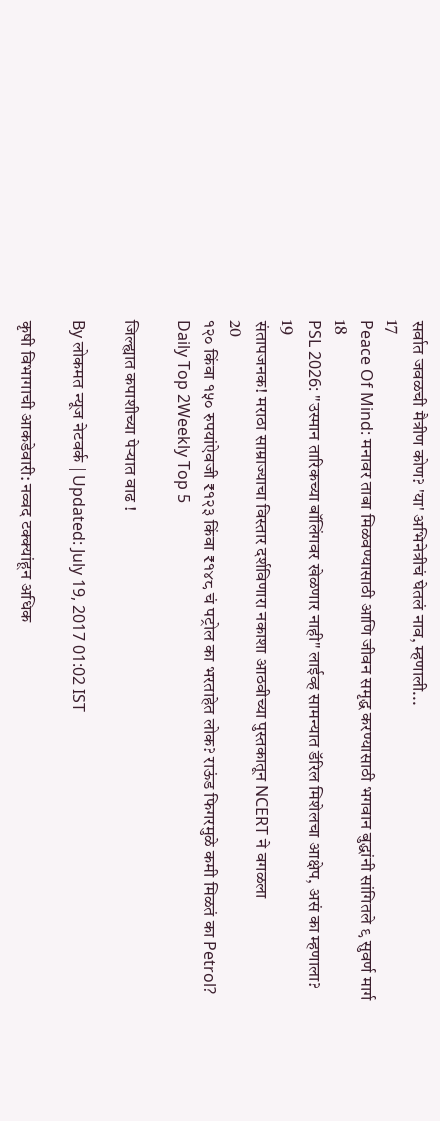सर्वात जवळची मैत्रीण कोण? 'या' अभिनेत्रीचं घेतलं नाव, म्हणाली...
17
Peace Of Mind: मनावर ताबा मिळवण्यासाठी आणि जीवन समृद्ध करण्यासाठी भगवान बुद्धांनी सांगितले ९ सुवर्ण मार्ग
18
PSL 2026: "उस्मान तारिकच्या बॉलिंगवर खेळणार नाही" लाईव्ह सामन्यात डॅरिल मिशेलचा आक्षेप, असं का म्हणाला?
19
संतापजनक! मराठा साम्राज्याचा विस्तार दर्शविणारा नकाशा आठवीच्या पुस्तकातून NCERT ने वगळला
20
१२० किंवा १५० रुपयांऐवजी ₹१२३ किंवा ₹१४८ चं पट्रोल का भरताहेत लोक? राऊंड फिगरमुळे कमी मिळतं का Petrol?
Daily Top 2Weekly Top 5

जिल्ह्यात कपाशीच्या पेऱ्यात वाढ !

By लोकमत न्यूज नेटवर्क | Updated: July 19, 2017 01:02 IST

कृषी विभागाची आकडेवारी: नव्वद टक्क्यांहून अधिक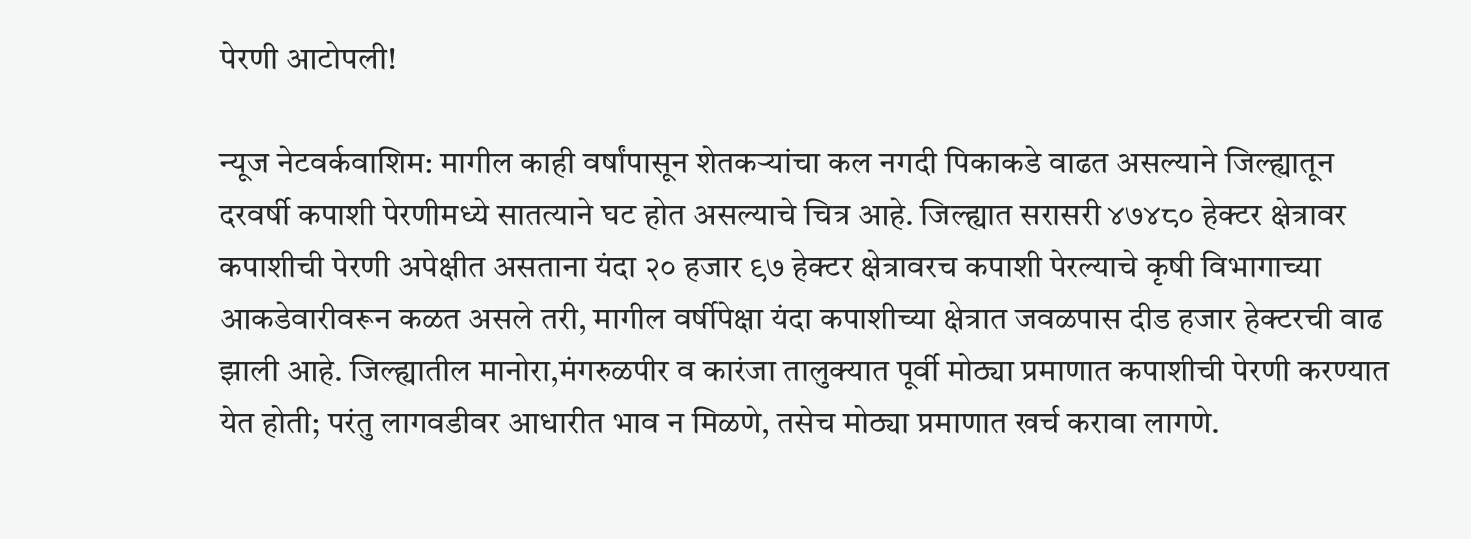पेरणी आटोपली!

न्यूज नेटवर्कवाशिम: मागील काही वर्षांपासून शेतकऱ्यांचा कल नगदी पिकाकडे वाढत असल्याने जिल्ह्यातून दरवर्षी कपाशी पेरणीमध्ये सातत्याने घट होत असल्याचे चित्र आहे. जिल्ह्यात सरासरी ४७४८० हेक्टर क्षेत्रावर कपाशीची पेरणी अपेक्षीत असताना यंदा २० हजार ९७ हेक्टर क्षेत्रावरच कपाशी पेरल्याचे कृषी विभागाच्या आकडेवारीवरून कळत असले तरी, मागील वर्षीपेक्षा यंदा कपाशीच्या क्षेत्रात जवळपास दीड हजार हेक्टरची वाढ झाली आहे. जिल्ह्यातील मानोरा,मंगरुळपीर व कारंजा तालुक्यात पूर्वी मोठ्या प्रमाणात कपाशीची पेरणी करण्यात येत होती; परंतु लागवडीवर आधारीत भाव न मिळणे, तसेच मोठ्या प्रमाणात खर्च करावा लागणे.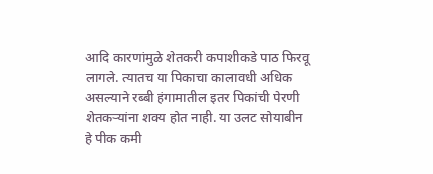आदि कारणांमुळे शेतकरी कपाशीकडे पाठ फिरवू लागले. त्यातच या पिकाचा कालावधी अधिक असल्याने रब्बी हंगामातील इतर पिकांची पेरणी शेतकऱ्यांना शक्य होत नाही. या उलट सोयाबीन हे पीक कमी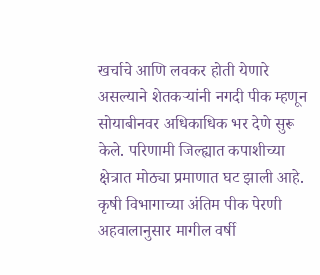खर्चाचे आणि लवकर होती येणारे असल्याने शेतकऱ्यांनी नगदी पीक म्हणून सोयाबीनवर अधिकाधिक भर देणे सुरू केले. परिणामी जिल्ह्यात कपाशीच्या क्षेत्रात मोठ्या प्रमाणात घट झाली आहे. कृषी विभागाच्या अंतिम पीक पेरणी अहवालानुसार मागील वर्षी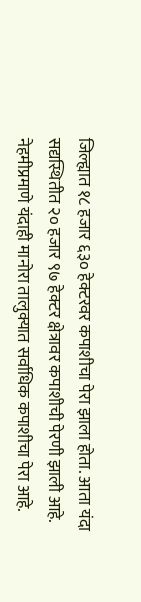जिल्ह्यात १८ हजार ६३० हेक्टरवर कपाशीचा पेरा झाला होता. आता यंदा सद्यस्थितीत २० हजार ९७ हेक्टर क्षेत्रावर कपाशीची पेरणी झाली आहे. नेहमीप्रमाणे यंदाही मानोरा तालुक्यात सर्वाधिक कपाशीचा पेरा आहे.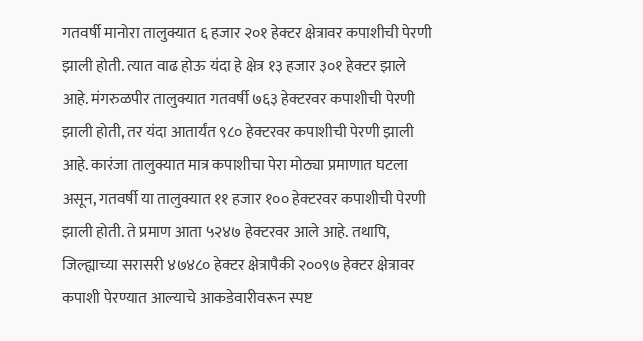गतवर्षी मानोरा तालुक्यात ६ हजार २०१ हेक्टर क्षेत्रावर कपाशीची पेरणी झाली होती. त्यात वाढ होऊ यंदा हे क्षेत्र १३ हजार ३०१ हेक्टर झाले आहे. मंगरुळपीर तालुक्यात गतवर्षी ७६३ हेक्टरवर कपाशीची पेरणी झाली होती, तर यंदा आतार्यंत ९८० हेक्टरवर कपाशीची पेरणी झाली आहे. कारंजा तालुक्यात मात्र कपाशीचा पेरा मोठ्या प्रमाणात घटला असून, गतवर्षी या तालुक्यात ११ हजार १०० हेक्टरवर कपाशीची पेरणी झाली होती. ते प्रमाण आता ५२४७ हेक्टरवर आले आहे. तथापि, जिल्ह्याच्या सरासरी ४७४८० हेक्टर क्षेत्रापैकी २००९७ हेक्टर क्षेत्रावर कपाशी पेरण्यात आल्याचे आकडेवारीवरून स्पष्ट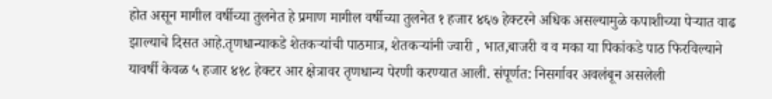होत असून मागील वर्षीच्या तुलनेत हे प्रमाण मागील वर्षीच्या तुलनेत १ हजार ४६७ हेक्टरने अधिक असल्यामुळे कपाशीच्या पेऱ्यात वाढ झाल्याचे दिसत आहे.तृणधान्याकडे शेतकऱ्यांची पाठमात्र, शेतकऱ्यांनी ज्वारी , भात,बाजरी व व मका या पिकांकडे पाठ फिरविल्याने यावर्षी केवळ ५ हजार ४१८ हेक्टर आर क्षेत्रावर तृणधान्य पेरणी करण्यात आली. संपूर्णत: निसर्गावर अवलंबून असलेली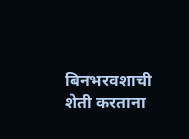बिनभरवशाची शेती करताना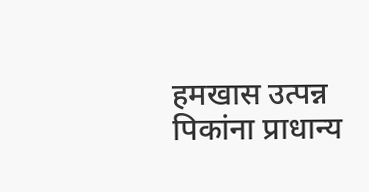हमखास उत्पन्न पिकांना प्राधान्य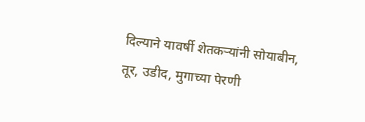दिल्याने यावर्षी शेतकऱ्यांनी सोयाबीन, तूर, उडीद, मुगाच्या पेरणी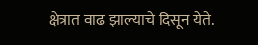क्षेत्रात वाढ झाल्याचे दिसून येते.